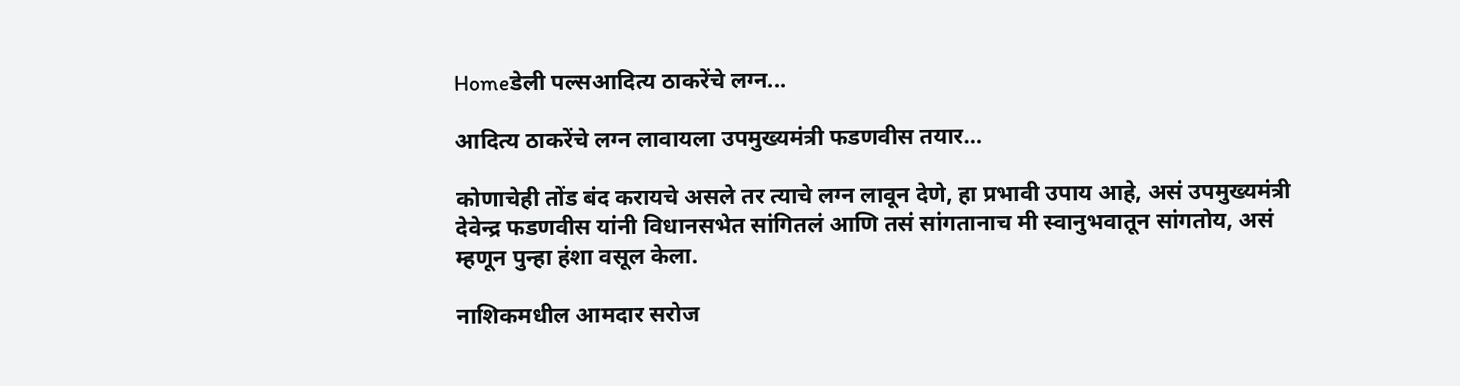Homeडेली पल्सआदित्य ठाकरेंचे लग्न...

आदित्य ठाकरेंचे लग्न लावायला उपमुख्यमंत्री फडणवीस तयार…

कोणाचेही तोंड बंद करायचे असले तर त्याचे लग्न लावून देणे, हा प्रभावी उपाय आहे, असं उपमुख्यमंत्री देवेन्द्र फडणवीस यांनी विधानसभेत सांगितलं आणि तसं सांगतानाच मी स्वानुभवातून सांगतोय, असं म्हणून पुन्हा हंशा वसूल केला.

नाशिकमधील आमदार सरोज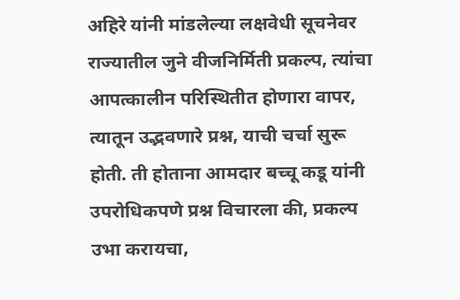अहिरे यांनी मांडलेल्या लक्षवेधी सूचनेवर राज्यातील जुने वीजनिर्मिती प्रकल्प, त्यांचा आपत्कालीन परिस्थितीत होणारा वापर, त्यातून उद्भवणारे प्रश्न, याची चर्चा सुरू होती. ती होताना आमदार बच्चू कडू यांनी उपरोधिकपणे प्रश्न विचारला की, प्रकल्प उभा करायचा,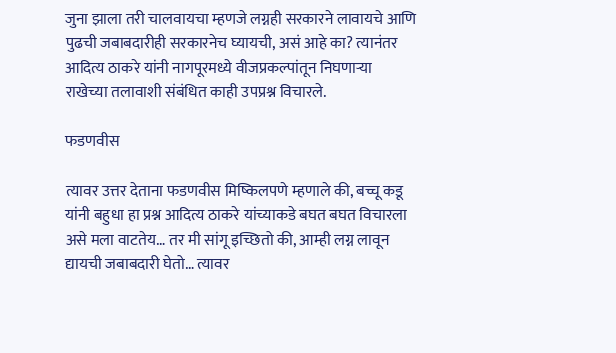जुना झाला तरी चालवायचा म्हणजे लग्नही सरकारने लावायचे आणि पुढची जबाबदारीही सरकारनेच घ्यायची, असं आहे का? त्यानंतर आदित्य ठाकरे यांनी नागपूरमध्ये वीजप्रकल्पांतून निघणाऱ्या राखेच्या तलावाशी संबंधित काही उपप्रश्न विचारले.

फडणवीस

त्यावर उत्तर देताना फडणवीस मिष्किलपणे म्हणाले की, बच्चू कडू यांनी बहुधा हा प्रश्न आदित्य ठाकरे यांच्याकडे बघत बघत विचारला असे मला वाटतेय… तर मी सांगू इच्छितो की, आम्ही लग्न लावून द्यायची जबाबदारी घेतो… त्यावर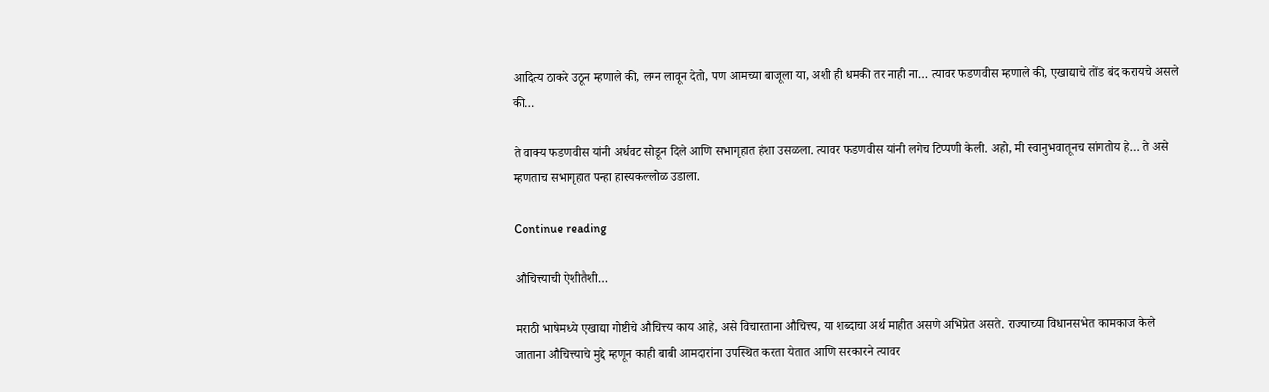आदित्य ठाकरे उठून म्हणाले की, लग्न लावून देतो, पण आमच्या बाजूला या, अशी ही धमकी तर नाही ना… त्यावर फडणवीस म्हणाले की, एखाद्याचे तोंड बंद करायचे असले की…

ते वाक्य फडणवीस यांनी अर्धवट सोडून दिले आणि सभागृहात हंशा उसळला. त्यावर फडणवीस यांनी लगेच टिप्पणी केली. अहो, मी स्वानुभवातूनच सांगतोय हे… ते असे म्हणताच सभागृहात पन्हा हास्यकल्लोळ उडाला.

Continue reading

औचित्त्याची ऐशीतैशी…

मराठी भाषेमध्ये एखाद्या गोष्टीचे औचित्त्य काय आहे, असे विचारताना औचित्त्य, या शब्दाचा अर्थ माहीत असणे अभिप्रेत असते. राज्याच्या विधानसभेत कामकाज केले जाताना औचित्त्याचे मुद्दे म्हणून काही बाबी आमदारांना उपस्थित करता येतात आणि सरकारने त्यावर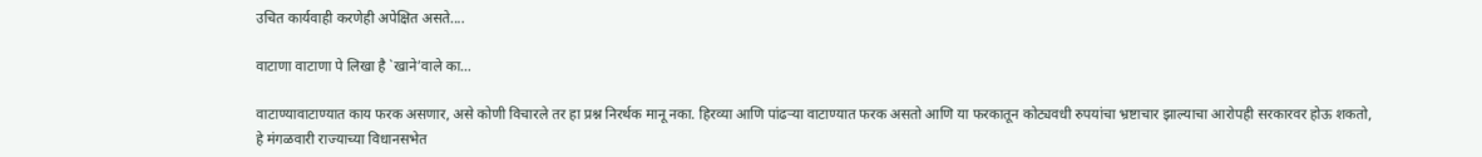उचित कार्यवाही करणेही अपेक्षित असते....

वाटाणा वाटाणा पे लिखा है `खाने’वाले का…

वाटाण्यावाटाण्यात काय फरक असणार, असे कोणी विचारले तर हा प्रश्न निरर्थक मानू नका. हिरव्या आणि पांढऱ्या वाटाण्यात फरक असतो आणि या फरकातून कोट्यवधी रुपयांचा भ्रष्टाचार झाल्याचा आरोपही सरकारवर होऊ शकतो, हे मंगळवारी राज्याच्या विधानसभेत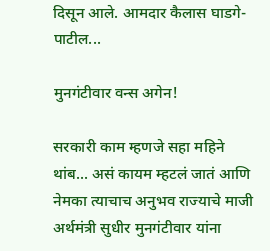दिसून आले. आमदार कैलास घाडगे-पाटील...

मुनगंटीवार वन्स अगेन!

सरकारी काम म्हणजे सहा महिने थांब... असं कायम म्हटलं जातं आणि नेमका त्याचाच अनुभव राज्याचे माजी अर्थमंत्री सुधीर मुनगंटीवार यांना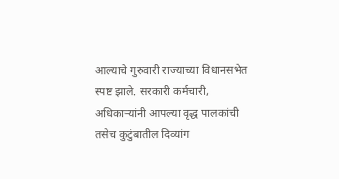आल्याचे गुरुवारी राज्याच्या विधानसभेत स्पष्ट झाले. सरकारी कर्मचारी, अधिकाऱ्यांनी आपल्या वृद्ध पालकांची तसेच कुटुंबातील दिव्यांग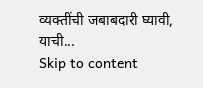व्यक्तींची जबाबदारी घ्यावी, याची...
Skip to content